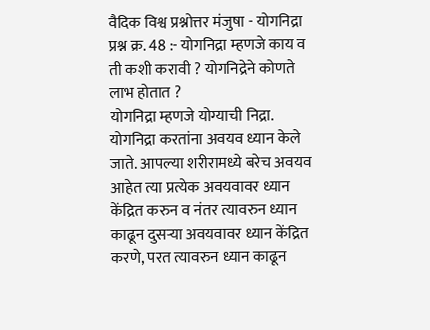वैदिक विश्व प्रश्नोत्तर मंजुषा - योगनिद्रा
प्रश्न क्र. 48 :- योगनिद्रा म्हणजे काय व ती कशी करावी ? योगनिद्रेने कोणते लाभ होतात ?
योगनिद्रा म्हणजे योग्याची निद्रा. योगनिद्रा करतांना अवयव ध्यान केले जाते. आपल्या शरीरामध्ये बरेच अवयव आहेत त्या प्रत्येक अवयवावर ध्यान केंद्रित करुन व नंतर त्यावरुन ध्यान काढून दुसऱ्या अवयवावर ध्यान केंद्रित करणे, परत त्यावरुन ध्यान काढून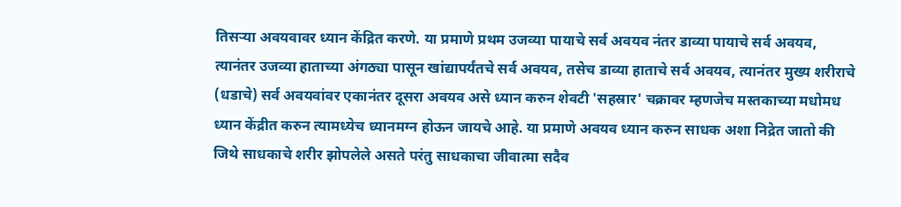तिसऱ्या अवयवावर ध्यान केंद्रित करणे. या प्रमाणे प्रथम उजव्या पायाचे सर्व अवयव नंतर डाव्या पायाचे सर्व अवयव, त्यानंतर उजव्या हाताच्या अंगठ्या पासून खांद्यापर्यंतचे सर्व अवयव, तसेच डाव्या हाताचे सर्व अवयव, त्यानंतर मुख्य शरीराचे (धडाचे) सर्व अवयवांवर एकानंतर दूसरा अवयव असे ध्यान करुन शेवटी 'सहस्रार' चक्रावर म्हणजेच मस्तकाच्या मधोमध ध्यान केंद्रीत करुन त्यामध्येच ध्यानमग्न होऊन जायचे आहे. या प्रमाणे अवयव ध्यान करुन साधक अशा निद्रेत जातो की जिथे साधकाचे शरीर झोपलेले असते परंतु साधकाचा जीवात्मा सदैव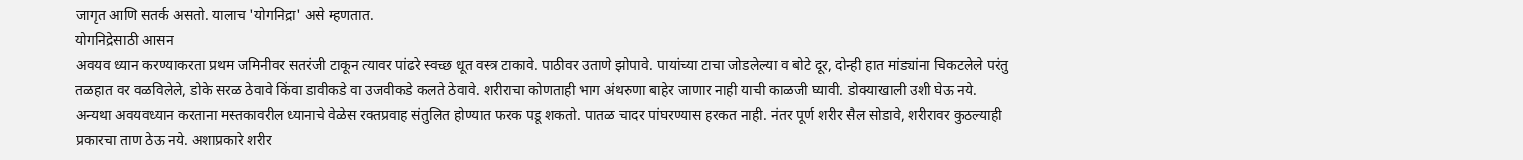जागृत आणि सतर्क असतो. यालाच 'योगनिद्रा' असे म्हणतात.
योगनिद्रेसाठी आसन
अवयव ध्यान करण्याकरता प्रथम जमिनीवर सतरंजी टाकून त्यावर पांढरे स्वच्छ धूत वस्त्र टाकावे. पाठीवर उताणे झोपावे. पायांच्या टाचा जोडलेल्या व बोटे दूर, दोन्ही हात मांड्यांना चिकटलेले परंतु तळहात वर वळविलेले, डोके सरळ ठेवावे किंवा डावीकडे वा उजवीकडे कलते ठेवावे. शरीराचा कोणताही भाग अंथरुणा बाहेर जाणार नाही याची काळजी घ्यावी. डोक्याखाली उशी घेऊ नये. अन्यथा अवयवध्यान करताना मस्तकावरील ध्यानाचे वेळेस रक्तप्रवाह संतुलित होण्यात फरक पडू शकतो. पातळ चादर पांघरण्यास हरकत नाही. नंतर पूर्ण शरीर सैल सोडावे, शरीरावर कुठल्याही प्रकारचा ताण ठेऊ नये. अशाप्रकारे शरीर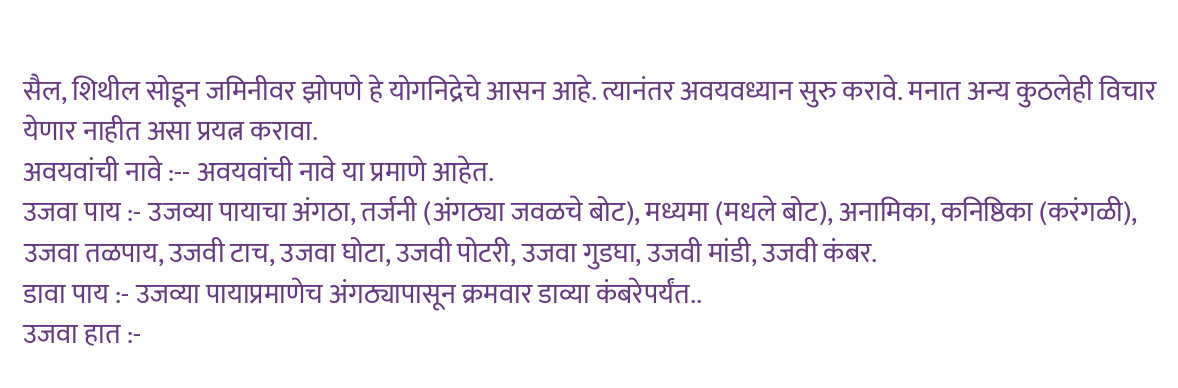सैल, शिथील सोडून जमिनीवर झोपणे हे योगनिद्रेचे आसन आहे. त्यानंतर अवयवध्यान सुरु करावे. मनात अन्य कुठलेही विचार येणार नाहीत असा प्रयत्न करावा.
अवयवांची नावे :-- अवयवांची नावे या प्रमाणे आहेत.
उजवा पाय :- उजव्या पायाचा अंगठा, तर्जनी (अंगठ्या जवळचे बोट), मध्यमा (मधले बोट), अनामिका, कनिष्ठिका (करंगळी), उजवा तळपाय, उजवी टाच, उजवा घोटा, उजवी पोटरी, उजवा गुडघा, उजवी मांडी, उजवी कंबर.
डावा पाय :- उजव्या पायाप्रमाणेच अंगठ्यापासून क्रमवार डाव्या कंबरेपर्यंत..
उजवा हात :-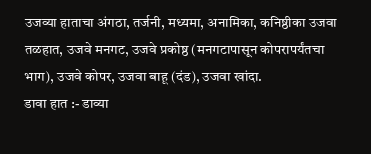उजव्या हाताचा अंगठा, तर्जनी, मध्यमा, अनामिका, कनिष्ठीका उजवा तळहात, उजवे मनगट, उजवे प्रकोष्ठ (मनगटापासून कोपरापर्यंतचा भाग), उजवे कोपर, उजवा बाहू (दंड), उजवा खांदा.
डावा हात :- डाव्या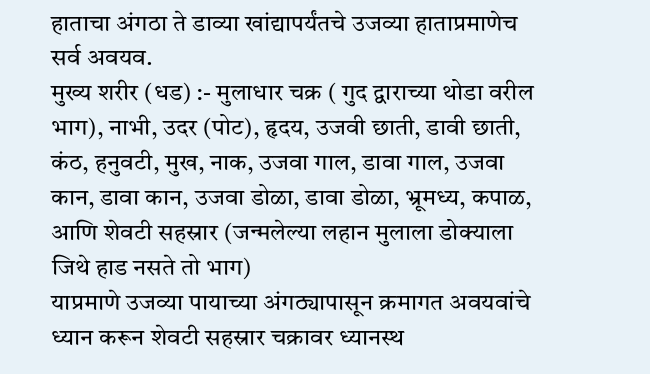हाताचा अंगठा ते डाव्या खांद्यापर्यंतचे उजव्या हाताप्रमाणेच सर्व अवयव.
मुख्य शरीर (धड) :- मुलाधार चक्र ( गुद द्वाराच्या थोडा वरील भाग), नाभी, उदर (पोट), हृदय, उजवी छाती, डावी छाती, कंठ, हनुवटी, मुख, नाक, उजवा गाल, डावा गाल, उजवा कान, डावा कान, उजवा डोळा, डावा डोळा, भ्रूमध्य, कपाळ, आणि शेवटी सहस्रार (जन्मलेल्या लहान मुलाला डोक्याला जिथे हाड नसते तो भाग)
याप्रमाणे उजव्या पायाच्या अंगठ्यापासून क्रमागत अवयवांचे ध्यान करून शेवटी सहस्रार चक्रावर ध्यानस्थ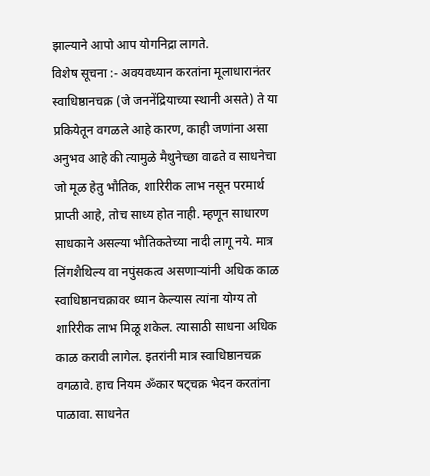झाल्याने आपो आप योगनिद्रा लागते.
विशेष सूचना :- अवयवध्यान करतांना मूलाधारानंतर स्वाधिष्ठानचक्र (जे जननेंद्रियाच्या स्थानी असते) ते या प्रकियेतून वगळले आहे कारण, काही जणांना असा अनुभव आहे की त्यामुळे मैथुनेच्छा वाढते व साधनेचा जो मूळ हेतु भौतिक, शारिरीक लाभ नसून परमार्थ प्राप्ती आहे, तोच साध्य होत नाही. म्हणून साधारण साधकाने असल्या भौतिकतेच्या नादी लागू नये. मात्र लिंगशैथिल्य वा नपुंसकत्व असणाऱ्यांनी अधिक काळ स्वाधिष्ठानचक्रावर ध्यान केल्यास त्यांना योग्य तो शारिरीक लाभ मिळू शकेल. त्यासाठी साधना अधिक काळ करावी लागेल. इतरांनी मात्र स्वाधिष्ठानचक्र वगळावे. हाच नियम ॐकार षट्चक्र भेदन करतांना पाळावा. साधनेत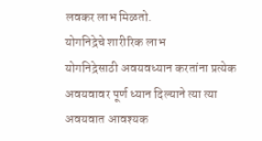लवकर लाभ मिळतो.
योगनिद्रेचे शारीरिक लाभ
योगनिद्रेसाठी अवयवध्यान करतांना प्रत्येक अवयवावर पूर्ण ध्यान दिल्याने त्या त्या अवयवात आवश्यक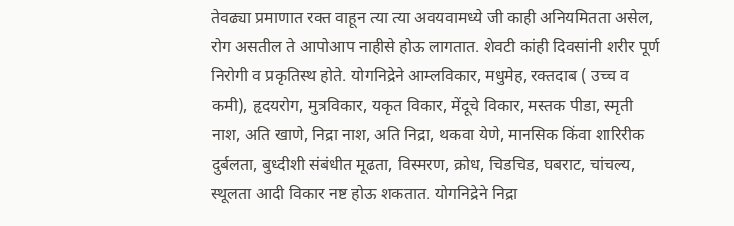तेवढ्या प्रमाणात रक्त वाहून त्या त्या अवयवामध्ये जी काही अनियमितता असेल, रोग असतील ते आपोआप नाहीसे होऊ लागतात. शेवटी कांही दिवसांनी शरीर पूर्ण निरोगी व प्रकृतिस्थ होते. योगनिद्रेने आम्लविकार, मधुमेह, रक्तदाब ( उच्च व कमी), हृदयरोग, मुत्रविकार, यकृत विकार, मेंदूचे विकार, मस्तक पीडा, स्मृती नाश, अति खाणे, निद्रा नाश, अति निद्रा, थकवा येणे, मानसिक किंवा शारिरीक दुर्बलता, बुध्दीशी संबंधीत मूढता, विस्मरण, क्रोध, चिडचिड, घबराट, चांचल्य, स्थूलता आदी विकार नष्ट होऊ शकतात. योगनिद्रेने निद्रा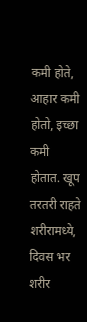कमी होते, आहार कमी होतो, इच्छा कमी होतात. खूप तरतरी राहते शरीरामध्ये, दिवस भर शरीर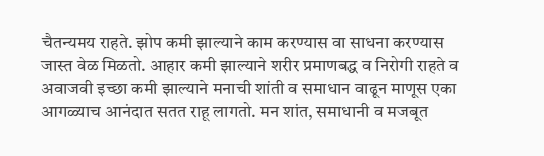चैतन्यमय राहते. झोप कमी झाल्याने काम करण्यास वा साधना करण्यास जास्त वेळ मिळतो. आहार कमी झाल्याने शरीर प्रमाणबद्ध व निरोगी राहते व अवाजवी इच्छा कमी झाल्याने मनाची शांती व समाधान वाढून माणूस एका आगळ्याच आनंदात सतत राहू लागतो. मन शांत, समाधानी व मजबूत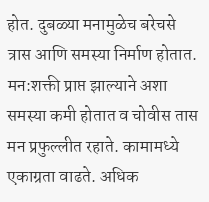होत. दुबळ्या मनामुळेच बरेचसे त्रास आणि समस्या निर्माण होतात. मन:शक्ती प्राप्त झाल्याने अशा समस्या कमी होतात व चोवीस तास मन प्रफुल्लीत रहाते. कामामध्ये एकाग्रता वाढते. अधिक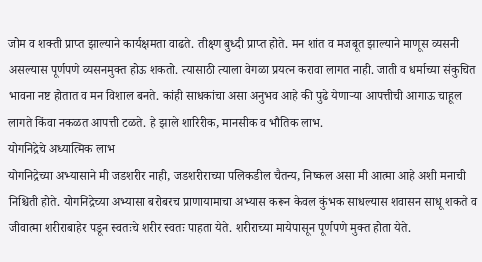जोम व शक्ती प्राप्त झाल्याने कार्यक्षमता वाढते. तीक्ष्ण बुध्दी प्राप्त होते. मन शांत व मजबूत झाल्याने माणूस व्यसनी असल्यास पूर्णपणे व्यसनमुक्त होऊ शकतो. त्यासाठी त्याला वेगळा प्रयत्न करावा लागत नाही. जाती व धर्माच्या संकुचित भावना नष्ट होतात व मन विशाल बनते. कांही साधकांचा असा अनुभव आहे की पुढे येणाऱ्या आपत्तीची आगाऊ चाहूल लागते किंवा नकळत आपत्ती टळते. हे झाले शारिरीक, मानसीक व भौतिक लाभ.
योगनिद्रेचे अध्यात्मिक लाभ
योगनिद्रेच्या अभ्यासाने मी जडशरीर नाही, जडशरीराच्या पलिकडील चैतन्य, निष्कल असा मी आत्मा आहे अशी मनाची निश्चिती होते. योगनिद्रेच्या अभ्यासा बरोबरच प्राणायामाचा अभ्यास करून केवल कुंभक साधल्यास शवासन साधू शकते व जीवात्मा शरीराबाहेर पडून स्वतःचे शरीर स्वतः पाहता येते. शरीराच्या मायेपासून पूर्णपणे मुक्त होता येते.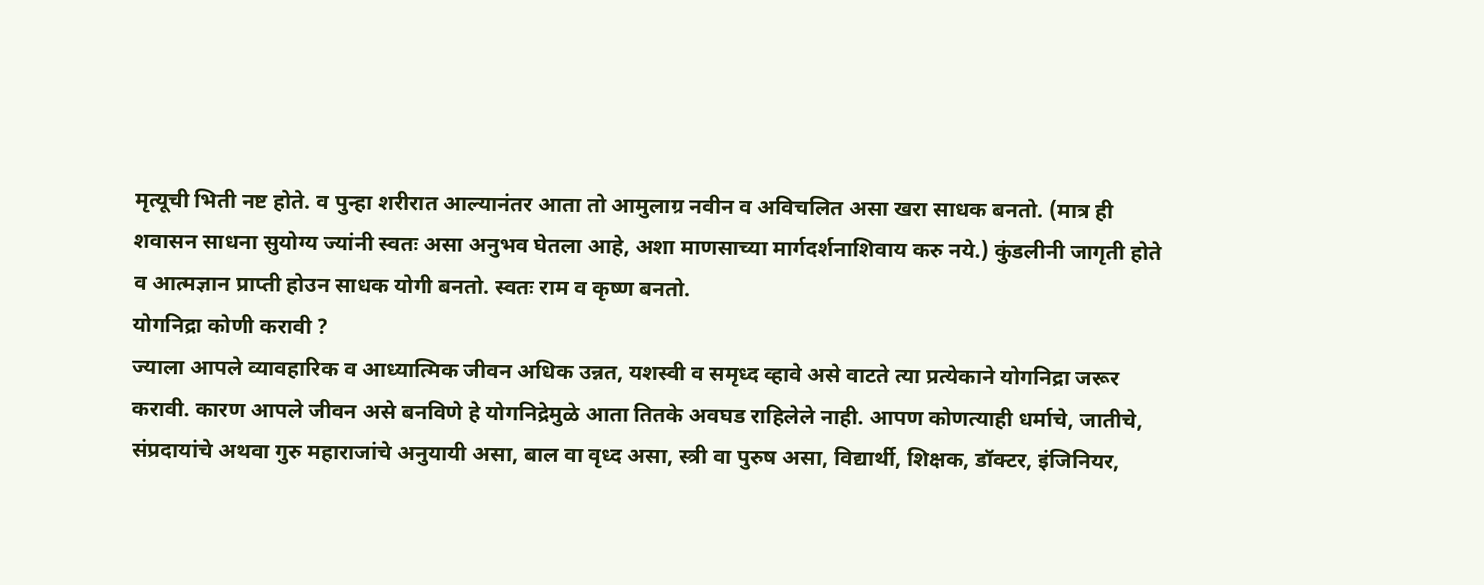मृत्यूची भिती नष्ट होते. व पुन्हा शरीरात आल्यानंतर आता तो आमुलाग्र नवीन व अविचलित असा खरा साधक बनतो. (मात्र ही शवासन साधना सुयोग्य ज्यांनी स्वतः असा अनुभव घेतला आहे, अशा माणसाच्या मार्गदर्शनाशिवाय करु नये.) कुंडलीनी जागृती होते व आत्मज्ञान प्राप्ती होउन साधक योगी बनतो. स्वतः राम व कृष्ण बनतो.
योगनिद्रा कोणी करावी ?
ज्याला आपले व्यावहारिक व आध्यात्मिक जीवन अधिक उन्नत, यशस्वी व समृध्द व्हावे असे वाटते त्या प्रत्येकाने योगनिद्रा जरूर करावी. कारण आपले जीवन असे बनविणे हे योगनिद्रेमुळे आता तितके अवघड राहिलेले नाही. आपण कोणत्याही धर्माचे, जातीचे, संप्रदायांचे अथवा गुरु महाराजांचे अनुयायी असा, बाल वा वृध्द असा, स्त्री वा पुरुष असा, विद्यार्थी, शिक्षक, डॉक्टर, इंजिनियर,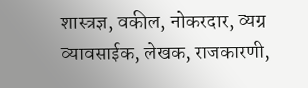शास्त्रज्ञ, वकील, नोकरदार, व्यग्र व्यावसाईक, लेखक, राजकारणी,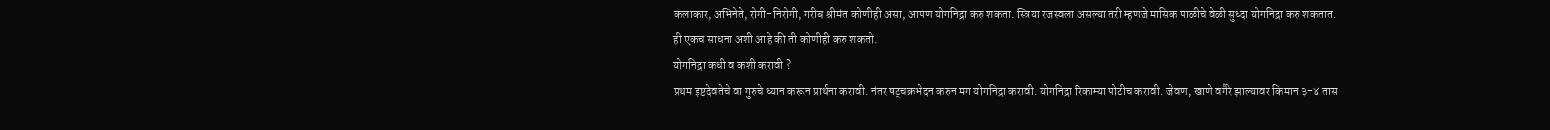कलाकार, अभिनेते, रोगी-निरोगी, गरीब श्रीमंत कोणीही असा, आपण योगनिद्रा करु शकता. स्त्रिया रजस्वला असल्या तरी म्हणजे मासिक पाळीचे वेळी सुध्दा योगनिद्रा करु शकतात. ही एकच साधना अशी आहे की ती कोणीही करु शकतो.
योगनिद्रा कधी व कशी करावी ?
प्रथम इष्टदेवतेचे वा गुरुचे ध्यान करून प्रार्थना करावी. नंतर षट्चक्रभेदन करुन मग योगनिद्रा करावी. योगनिद्रा रिकाम्या पोटीच करावी. जेवण, खाणे वगैरे झाल्यावर किमान ३-४ तास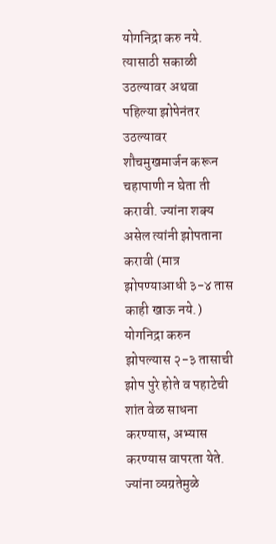योगनिद्रा करु नये. त्यासाठी सकाळी उठल्यावर अथवा पहिल्या झोपेनंतर उठल्यावर शौचमुखमार्जन करून चहापाणी न घेता ती करावी. ज्यांना शक्य असेल त्यांनी झोपताना करावी (मात्र झोपण्याआधी ३-४ तास काही खाऊ नये.) योगनिद्रा करुन झोपल्यास २-३ तासाची झोप पुरे होते व पहाटेची शांत वेळ साधना करण्यास, अभ्यास करण्यास वापरता येते. ज्यांना व्यग्रतेमुळे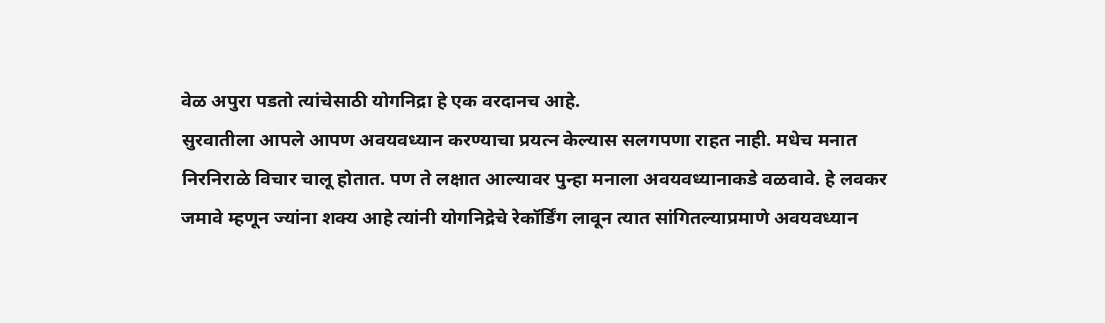वेळ अपुरा पडतो त्यांचेसाठी योगनिद्रा हे एक वरदानच आहे.
सुरवातीला आपले आपण अवयवध्यान करण्याचा प्रयत्न केल्यास सलगपणा राहत नाही. मधेच मनात निरनिराळे विचार चालू होतात. पण ते लक्षात आल्यावर पुन्हा मनाला अवयवध्यानाकडे वळवावे. हे लवकर जमावे म्हणून ज्यांना शक्य आहे त्यांनी योगनिद्रेचे रेकॉर्डिंग लावून त्यात सांगितल्याप्रमाणे अवयवध्यान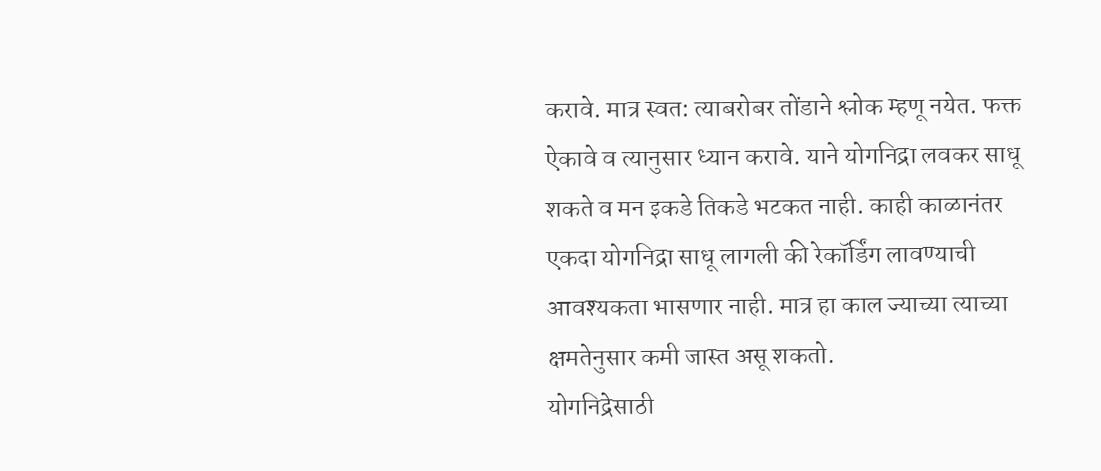करावे. मात्र स्वत: त्याबरोबर तोंडाने श्लोक म्हणू नयेत. फक्त ऐकावे व त्यानुसार ध्यान करावे. याने योगनिद्रा लवकर साधू शकते व मन इकडे तिकडे भटकत नाही. काही काळानंतर एकदा योगनिद्रा साधू लागली की रेकॉर्डिंग लावण्याची आवश्यकता भासणार नाही. मात्र हा काल ज्याच्या त्याच्या क्षमतेनुसार कमी जास्त असू शकतो.
योगनिद्रेसाठी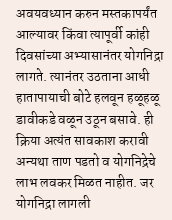अवयवध्यान करुन मस्तकापर्यंत आल्यावर किंवा त्यापूर्वी कांही दिवसांच्या अभ्यासानंतर योगनिद्रा लागते. त्यानंतर उठताना आधी हातापायाची बोटे हलवून हळूहळू डावीकडे वळून उठून बसावे. ही क्रिया अत्यंत सावकाश करावी अन्यथा ताण पडतो व योगनिद्रेचे लाभ लवकर मिळत नाहीत. जर योगनिद्रा लागली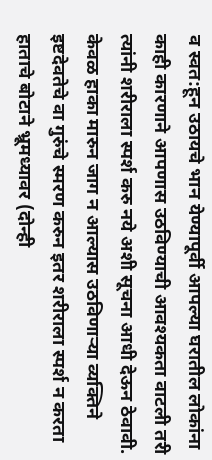व स्वत:हून उठायचे भान येण्यापूर्वी आपल्या घरातील लोकांना काही कारणाने आपणास उठविण्याची आवश्यकता वाटली तरी त्यांनी शरीराला स्पर्श करु नये अशी सूचना आधी देऊन ठेवावी. केवळ हाका मारुन जाग न आल्यास उठविणाऱ्या व्यक्तिने इष्टदेवतेचे वा गुरुंचे स्मरण करुन इतर शरीराला स्पर्श न करता हाताचे बोटाने भ्रूमध्यावर (दोन्ही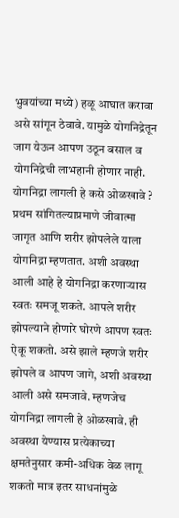भुवयांच्या मध्ये) हळू आघात करावा असे सांगून ठेवावे. यामुळे योगनिद्रेतून जाग येऊन आपण उठून बसाल व योगनिद्रेची लाभहानी होणार नाही.
योगनिद्रा लागली हे कसे ओळखावे ?
प्रथम सांगितल्याप्रमाणे जीवात्मा जागृत आणि शरीर झोपलेले याला योगनिद्रा म्हणतात. अशी अवस्था आली आहे हे योगनिद्रा करणाऱ्यास स्वतः समजू शकते. आपले शरीर झोपल्याने होणारे घोरणे आपण स्वतः ऐकू शकतो. असे झाले म्हणजे शरीर झोपले व आपण जागे, अशी अवस्था आली असे समजावे. म्हणजेच योगनिद्रा लागली हे ओळखावे. ही अवस्था येण्यास प्रत्येकाच्या क्षमतेनुसार कमी-अधिक वेळ लागू शकतो मात्र इतर साधनांमुळे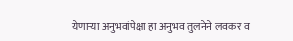येणाऱ्या अनुभवांपेक्षा हा अनुभव तुलनेने लवकर व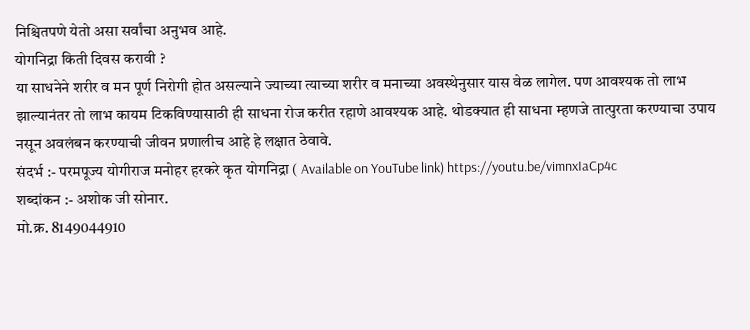निश्चितपणे येतो असा सर्वांचा अनुभव आहे.
योगनिद्रा किती दिवस करावी ?
या साधनेने शरीर व मन पूर्ण निरोगी होत असल्याने ज्याच्या त्याच्या शरीर व मनाच्या अवस्थेनुसार यास वेळ लागेल. पण आवश्यक तो लाभ झाल्यानंतर तो लाभ कायम टिकविण्यासाठी ही साधना रोज करीत रहाणे आवश्यक आहे. थोडक्यात ही साधना म्हणजे तात्पुरता करण्याचा उपाय नसून अवलंबन करण्याची जीवन प्रणालीच आहे हे लक्षात ठेवावे.
संदर्भ :- परमपूज्य योगीराज मनोहर हरकरे कृत योगनिद्रा ( Available on YouTube link) https://youtu.be/vimnxIaCp4c
शब्दांकन :- अशोक जी सोनार.
मो.क्र. 8149044910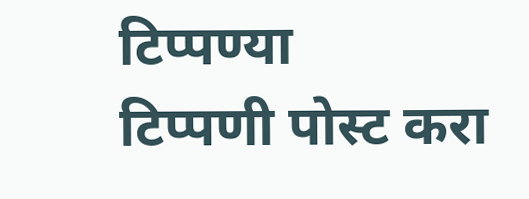टिप्पण्या
टिप्पणी पोस्ट करा